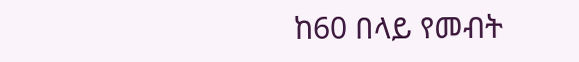ከ60 በላይ የመብት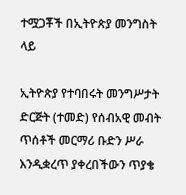ተሟጋቾች በኢትዮጵያ መንግስት ላይ

ኢትዮጵያ የተባበሩት መንግሥታት ድርጅት (ተመድ) የሰብአዊ መብት ጥሰቶች መርማሪ ቡድን ሥራ እንዲቋረጥ ያቀረበችውን ጥያቄ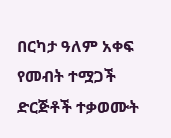በርካታ ዓለም አቀፍ የመብት ተሟጋች ድርጅቶች ተቃወሙት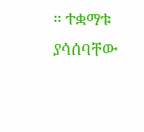። ተቋማቱ ያሳሰባቸው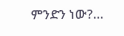ምንድን ነው?…